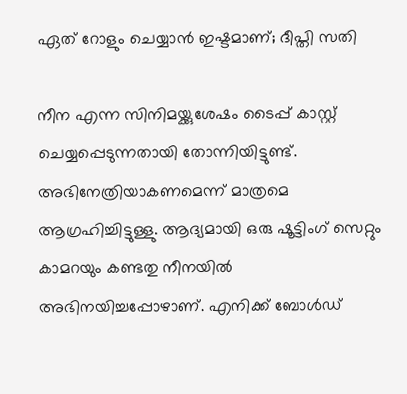ഏത് റോളും ചെയ്യാൻ ഇഷ്ടമാണ്; ദീപ്തി സതി

നീന എന്ന സിനിമയ്ക്കുശേഷം ടൈപ്പ് കാസ്റ്റ് ചെയ്യപ്പെടുന്നതായി തോന്നിയിട്ടുണ്ട്. അഭിനേത്രിയാകണമെന്ന് മാത്രമെ ആഗ്രഹിച്ചിട്ടുള്ളു. ആദ്യമായി ഒരു ഷൂട്ടിംഗ് സെറ്റും കാമറയും കണ്ടതു നീനയിൽ അഭിനയിച്ചപ്പോഴാണ്. എനിക്ക് ബോൾഡ്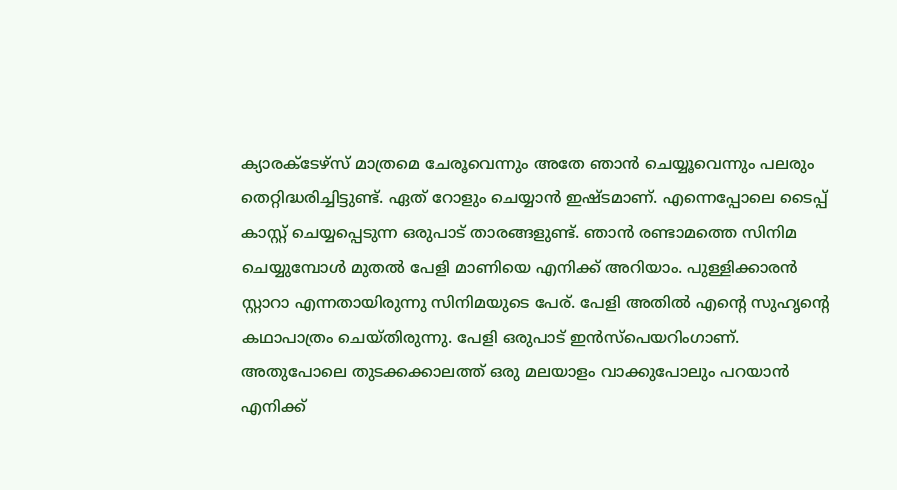ക്യാരക്ടേഴ്സ് മാത്രമെ ചേരൂവെന്നും അതേ ഞാൻ ചെയ്യൂവെന്നും പലരും തെറ്റിദ്ധരിച്ചിട്ടുണ്ട്. ഏത് റോളും ചെയ്യാൻ ഇഷ്ടമാണ്. എന്നെപ്പോലെ ടൈപ്പ് കാസ്റ്റ് ചെയ്യപ്പെടുന്ന ഒരുപാട് താരങ്ങളുണ്ട്. ഞാൻ രണ്ടാമത്തെ സിനിമ ചെയ്യുമ്പോൾ മുതൽ പേളി മാണിയെ എനിക്ക് അറിയാം. പുള്ളിക്കാരൻ സ്റ്റാറാ എന്നതായിരുന്നു സിനിമയുടെ പേര്. പേളി അതിൽ എന്‍റെ സുഹൃന്‍റെ കഥാപാത്രം ചെയ്തിരുന്നു. പേളി ഒരുപാട് ഇൻസ്പെയറിംഗാണ്. അതുപോലെ തുടക്കക്കാലത്ത് ഒരു മലയാളം വാക്കുപോലും പറയാൻ എനിക്ക്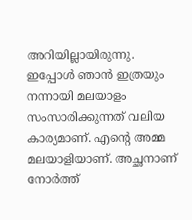അറിയില്ലായിരുന്നു. ഇപ്പോൾ ‍ഞാൻ ഇത്രയും നന്നായി മലയാളം സംസാരിക്കുന്നത് വലിയ കാര്യമാണ്. എന്‍റെ അമ്മ മലയാളിയാണ്. അച്ഛനാണ് നോർത്ത്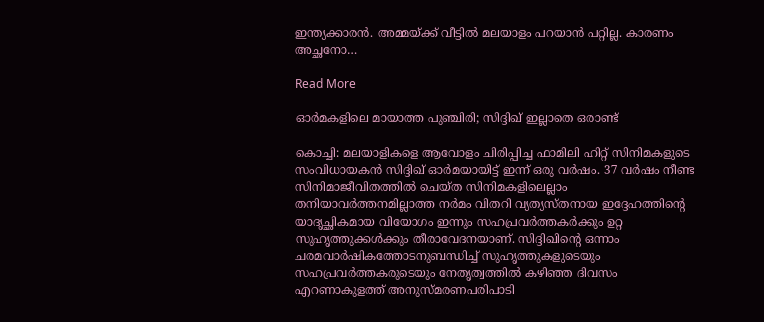ഇന്ത്യക്കാരൻ. അമ്മയ്ക്ക് വീട്ടിൽ മലയാളം പറയാൻ പറ്റില്ല. കാരണം അച്ഛനോ…

Read More

ഓർമകളിലെ മായാത്ത പുഞ്ചിരി; സിദ്ദിഖ് ഇല്ലാതെ ഒരാണ്ട്

കൊച്ചി: മലയാളികളെ ആവോളം ചിരിപ്പിച്ച ഫാമിലി ഹിറ്റ് സിനിമകളുടെ സംവിധായകന്‍ സിദ്ദിഖ് ഓർമയായിട്ട് ഇന്ന് ഒരു വര്‍ഷം. 37 വര്‍ഷം നീണ്ട സിനിമാജീവിതത്തില്‍ ചെയ്ത സിനിമകളിലെല്ലാം തനിയാവര്‍ത്തനമില്ലാത്ത നര്‍മം വിതറി വ്യത്യസ്തനായ ഇദ്ദേഹത്തിന്‍റെ യാദൃച്ഛികമായ വിയോഗം ഇന്നും സഹപ്രവര്‍ത്തകര്‍ക്കും ഉറ്റ സുഹൃത്തുക്കള്‍ക്കും തീരാവേദനയാണ്. സിദ്ദിഖിന്‍റെ ഒന്നാം ചരമവാര്‍ഷികത്തോടനുബന്ധിച്ച് സുഹൃത്തുകളുടെയും സഹപ്രവര്‍ത്തകരുടെയും നേതൃത്വത്തിൽ കഴിഞ്ഞ ദിവസം എറണാകുളത്ത് അനുസ്മരണപരിപാടി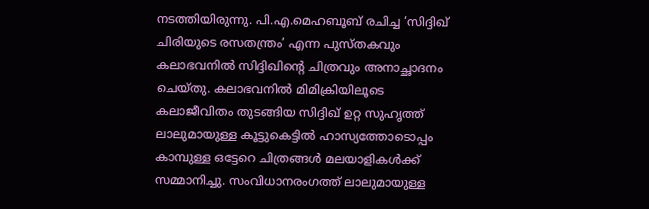നടത്തിയിരുന്നു. പി.എ.മെഹബൂബ് രചിച്ച ‘സിദ്ദിഖ് ചിരിയുടെ രസതന്ത്രം’ എന്ന പുസ്തകവും കലാഭവനില്‍ സിദ്ദിഖിന്‍റെ ചിത്രവും അനാച്ഛാദനം ചെയ്തു. കലാഭവനില്‍ മിമിക്രിയിലൂടെ കലാജീവിതം തുടങ്ങിയ സിദ്ദിഖ് ഉറ്റ സുഹൃത്ത് ലാലുമായുള്ള കൂട്ടുകെട്ടില്‍ ഹാസ്യത്തോടൊപ്പം കാമ്പുള്ള ഒട്ടേറെ ചിത്രങ്ങള്‍ മലയാളികള്‍ക്ക് സമ്മാനിച്ചു. സംവിധാനരംഗത്ത് ലാലുമായുള്ള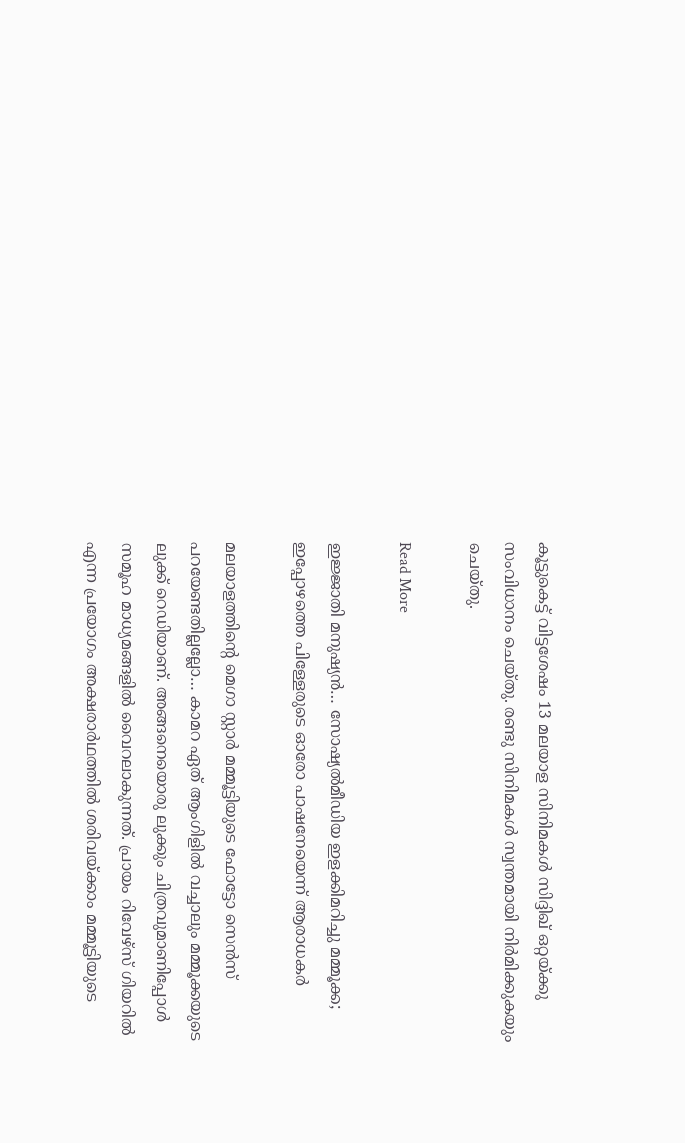കൂട്ടുകെട്ട് വിട്ടശേഷം 13 മലയാള സിനിമകള്‍ സിദ്ദിഖ് ഒറ്റയ്ക്കു സംവിധാനം ചെയ്തു. രണ്ടു സിനിമകള്‍ സ്വന്തമായി നിര്‍മിക്കുകയും ചെയ്തു.

Read More

ഇജ്ജാതി മനുഷ്യൻ… സോഷ്യല്‍മീഡിയ ഇളക്കിമറിച്ചു മമ്മൂക്ക; ഇപ്പോഴത്തെ പിള്ളേരുടെ ഓരോ പാഷനേയെന്ന് ആരാധകർ

മലയാളത്തിന്‍റെ മെഗാ സ്റ്റാർ മമ്മൂട്ടിയുടെ ഫോട്ടോ സെൻസ് പറയേണ്ടതില്ലല്ലോ… കാമറ ഏത് ആംഗിളില്‍ വച്ചാലും മമ്മൂക്കയുടെ ലുക്ക് റെഡിയാണ്. അങ്ങനെയൊരു ലുക്കും ചിത്രവുമാണിപ്പോൾ സമൂഹ മാധ്യമങ്ങളിൽ വൈറലാകുന്നത്. പ്രായം റിവേഴ്‌സ് ഗിയറില്‍ എന്ന പ്രയോഗം അക്ഷരാർഥത്തില്‍ ശരിവയ്ക്കാം മമ്മൂട്ടിയുടെ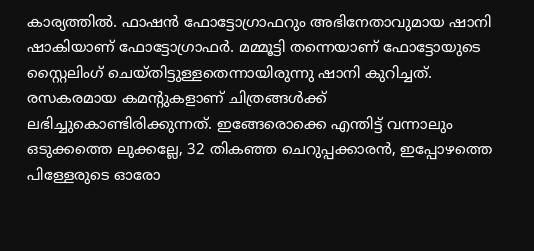കാര്യത്തില്‍. ഫാഷന്‍ ഫോട്ടോഗ്രാഫറും അഭിനേതാവുമായ ഷാനി ഷാകിയാണ് ഫോട്ടോഗ്രാഫർ. മമ്മൂട്ടി തന്നെയാണ് ഫോട്ടോയുടെ സ്റ്റൈലിംഗ് ചെയ്തിട്ടുള്ളതെന്നായിരുന്നു ഷാനി കുറിച്ചത്. രസകരമായ കമന്‍റുകളാണ് ചിത്രങ്ങള്‍ക്ക് ലഭിച്ചുകൊണ്ടിരിക്കുന്നത്. ഇങ്ങേരൊക്കെ എന്തിട്ട് വന്നാലും ഒടുക്കത്തെ ലുക്കല്ലേ, 32 തികഞ്ഞ ചെറുപ്പക്കാരന്‍, ഇപ്പോഴത്തെ പിള്ളേരുടെ ഓരോ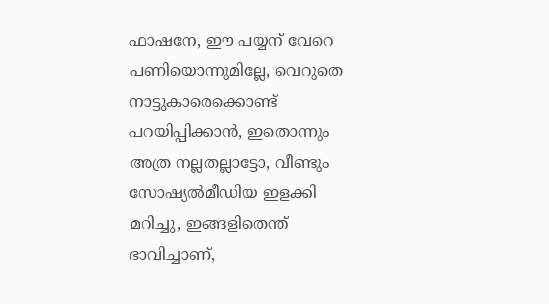ഫാഷനേ, ഈ പയ്യന് വേറെ പണിയൊന്നുമില്ലേ, വെറുതെ നാട്ടുകാരെക്കൊണ്ട് പറയിപ്പിക്കാന്‍, ഇതൊന്നും അത്ര നല്ലതല്ലാട്ടോ, വീണ്ടും സോഷ്യല്‍മീഡിയ ഇളക്കി മറിച്ചു, ഇങ്ങളിതെന്ത് ഭാവിച്ചാണ്,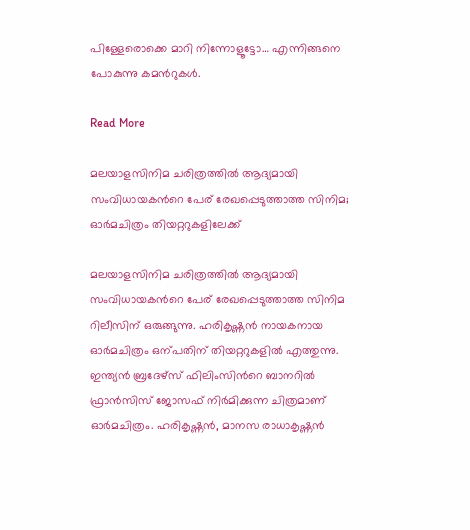പിള്ളേരൊക്കെ മാറി നിന്നോളൂട്ടോ… എന്നിങ്ങനെ പോകുന്നു കമന്‍റുകൾ.

Read More

മലയാളസിനിമ ചരിത്രത്തിൽ ആദ്യമായി സംവിധായകന്‍റെ പേര് രേഖപ്പെടുത്താത്ത സിനിമ; ഓർമചിത്രം തിയറ്ററുകളിലേക്ക്

മലയാളസിനിമ ചരിത്രത്തിൽ ആദ്യമായി സംവിധായകന്‍റെ പേര് രേഖപ്പെടുത്താത്ത സിനിമ റിലീസിന് ഒരുങ്ങുന്നു. ഹരികൃഷ്ണൻ നായകനായ ഓർമചിത്രം ഒന്പതിന് തിയറ്ററുകളിൽ എത്തുന്നു. ഇന്ത്യൻ ബ്രദേഴ്‌സ് ഫിലിംസിന്‍റെ ബാനറില്‍ ഫ്രാന്‍സിസ് ജോസഫ്‌ നിർമിക്കുന്ന ചിത്രമാണ് ഓർമചിത്രം. ഹരികൃഷ്ണൻ, മാനസ രാധാകൃഷ്ണൻ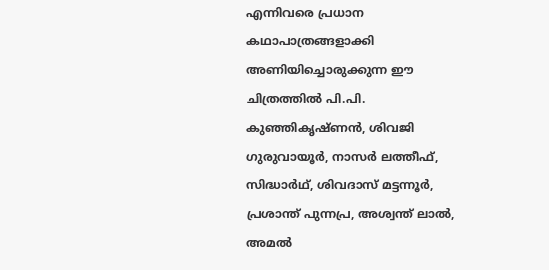എന്നിവരെ പ്രധാന കഥാപാത്രങ്ങളാക്കി അണിയിച്ചൊരുക്കുന്ന ഈ ചിത്രത്തില്‍ പി.പി. കുഞ്ഞികൃഷ്ണൻ, ശിവജി ഗുരുവായൂർ, നാസർ ലത്തീഫ്, സിദ്ധാർഥ്, ശിവദാസ് മട്ടന്നൂർ, പ്രശാന്ത് പുന്നപ്ര, അശ്വന്ത് ലാൽ, അമൽ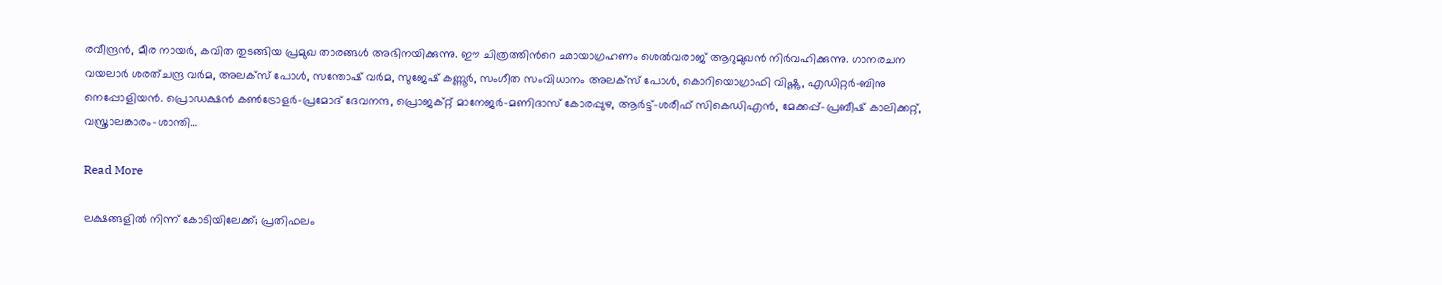രവീന്ദ്രൻ, മീര നായർ, കവിത തുടങ്ങിയ പ്രമുഖ താരങ്ങൾ അഭിനയിക്കുന്നു. ഈ ചിത്രത്തിന്‍റെ ഛായാഗ്രഹണം ശെൽവരാജ് ആറുമുഖൻ നിർവഹിക്കുന്നു. ഗാനരചന വയലാർ ശരത്ചന്ദ്ര വർമ, അലക്സ്‌ പോള്‍, സന്തോഷ്‌ വർമ, സുജേഷ് കണ്ണൂർ, സംഗീത സംവിധാനം അലക്സ് പോൾ, കൊറിയൊഗ്രാഫി വിഷ്ണു, എഡിറ്റർ-ബിനു നെപ്പോളിയൻ. പ്രൊഡക്ഷൻ കൺട്രോളർ-പ്രമോദ് ദേവനന്ദ, പ്രൊജക്റ്റ് മാനേജർ-മണിദാസ് കോരപ്പുഴ, ആർട്ട്-ശരീഫ് സികെഡിഎൻ, മേക്കപ്പ്-പ്രബീഷ് കാലിക്കറ്റ്, വസ്ത്രാലങ്കാരം-ശാന്തി…

Read More

ലക്ഷങ്ങളിൽ നിന്ന് കോടിയിലേക്ക്; പ്രതിഫലം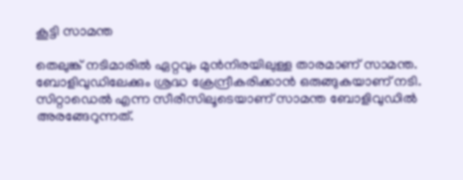കൂട്ടി സാമന്ത

തെലുങ്ക് നടിമാരില്‍ ഏറ്റവും മുൻനിരയിലുള്ള താരമാണ് സാമന്ത. ബോളിവുഡിലേക്കും ശ്രദ്ധ ക്രേന്ദ്രീകരിക്കാന്‍ ഒരുങ്ങുകയാണ് നടി. സിറ്റാഡെല്‍ എന്ന സീരീസിലൂടെയാണ് സാമന്ത ബോളിവുഡില്‍ അരങ്ങേറുന്നത്.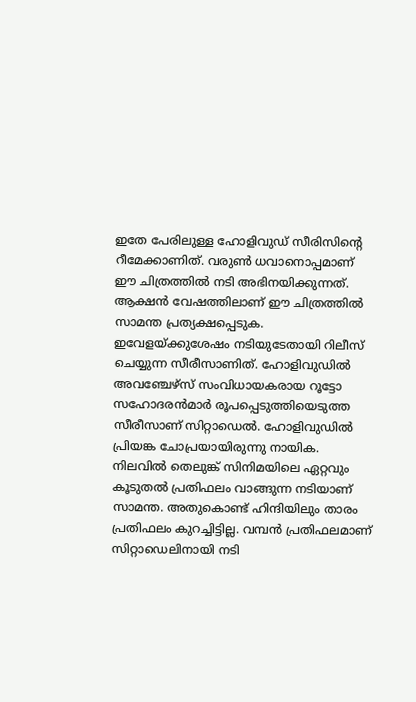ഇതേ പേരിലുള്ള ഹോളിവുഡ് സീരിസിന്‍റെ റീമേക്കാണിത്. വരുണ്‍ ധവാനൊപ്പമാണ് ഈ ചിത്രത്തില്‍ നടി അഭിനയിക്കുന്നത്. ആക്ഷന്‍ വേഷത്തിലാണ് ഈ ചിത്രത്തില്‍ സാമന്ത പ്രത്യക്ഷപ്പെടുക. ഇവേളയ്ക്കുശേഷം നടിയുടേതായി റിലീസ് ചെയ്യുന്ന സീരീസാണിത്. ഹോളിവുഡില്‍ അവഞ്ചേഴ്‌സ് സംവിധായകരായ റൂട്ടോ സഹോദരന്‍മാര്‍ രൂപപ്പെടുത്തിയെടുത്ത സീരീസാണ് സിറ്റാഡെല്‍. ഹോളിവുഡില്‍ പ്രിയങ്ക ചോപ്രയായിരുന്നു നായിക. നിലവില്‍ തെലുങ്ക് സിനിമയിലെ ഏറ്റവും കൂടുതല്‍ പ്രതിഫലം വാങ്ങുന്ന നടിയാണ് സാമന്ത. അതുകൊണ്ട് ഹിന്ദിയിലും താരം പ്രതിഫലം കുറച്ചിട്ടില്ല. വമ്പന്‍ പ്രതിഫലമാണ് സിറ്റാഡെലിനായി നടി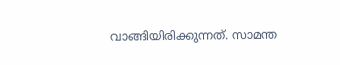വാങ്ങിയിരിക്കുന്നത്. സാമന്ത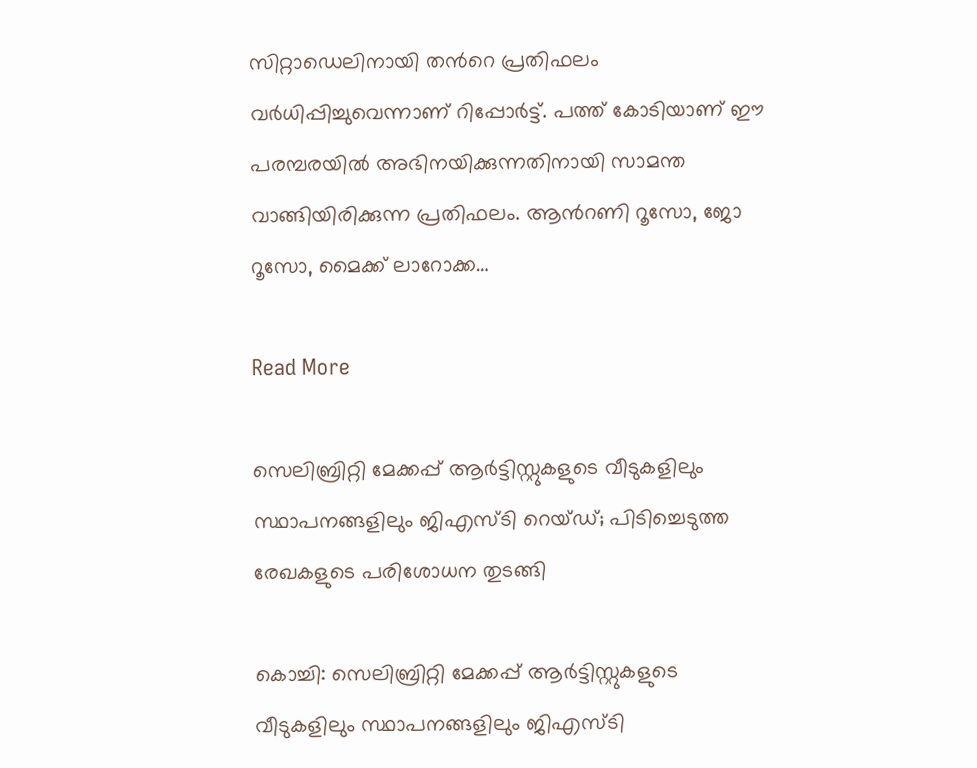സിറ്റാഡെലിനായി തന്‍റെ പ്രതിഫലം വര്‍ധിപ്പിച്ചുവെന്നാണ് റിപ്പോര്‍ട്ട്. പത്ത് കോടിയാണ് ഈ പരമ്പരയില്‍ അഭിനയിക്കുന്നതിനായി സാമന്ത വാങ്ങിയിരിക്കുന്ന പ്രതിഫലം. ആന്‍റണി റൂസോ, ജോ റൂസോ, മൈക്ക് ലാറോക്ക…

Read More

സെലിബ്രിറ്റി മേക്കപ്പ് ആര്‍ട്ടിസ്റ്റുകളുടെ വീടുകളിലും സ്ഥാപനങ്ങളിലും ജിഎസ്ടി റെയ്ഡ്; പിടിച്ചെടുത്ത രേഖകളുടെ പരിശോധന തുടങ്ങി

കൊച്ചി: സെലിബ്രിറ്റി മേക്കപ്പ് ആര്‍ട്ടിസ്റ്റുകളുടെ വീടുകളിലും സ്ഥാപനങ്ങളിലും ജിഎസ്ടി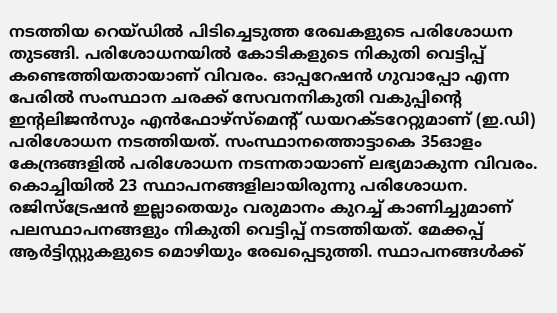നടത്തിയ റെയ്ഡില്‍ പിടിച്ചെടുത്ത രേഖകളുടെ പരിശോധന തുടങ്ങി. പരിശോധനയില്‍ കോടികളുടെ നികുതി വെട്ടിപ്പ് കണ്ടെത്തിയതായാണ് വിവരം. ഓപ്പറേഷന്‍ ഗുവാപ്പോ എന്ന പേരില്‍ സംസ്ഥാന ചരക്ക് സേവനനികുതി വകുപ്പിന്‍റെ ഇന്‍റലിജന്‍സും എന്‍ഫോഴ്‌സ്‌മെന്‍റ് ഡയറക്ടറേറ്റുമാണ് (ഇ.ഡി) പരിശോധന നടത്തിയത്. സംസ്ഥാനത്തൊട്ടാകെ 35ഓളം കേന്ദ്രങ്ങളില്‍ പരിശോധന നടന്നതായാണ് ലഭ്യമാകുന്ന വിവരം. കൊച്ചിയില്‍ 23 സ്ഥാപനങ്ങളിലായിരുന്നു പരിശോധന. രജിസ്‌ട്രേഷന്‍ ഇല്ലാതെയും വരുമാനം കുറച്ച് കാണിച്ചുമാണ് പലസ്ഥാപനങ്ങളും നികുതി വെട്ടിപ്പ് നടത്തിയത്. മേക്കപ്പ് ആര്‍ട്ടിസ്റ്റുകളുടെ മൊഴിയും രേഖപ്പെടുത്തി. സ്ഥാപനങ്ങള്‍ക്ക്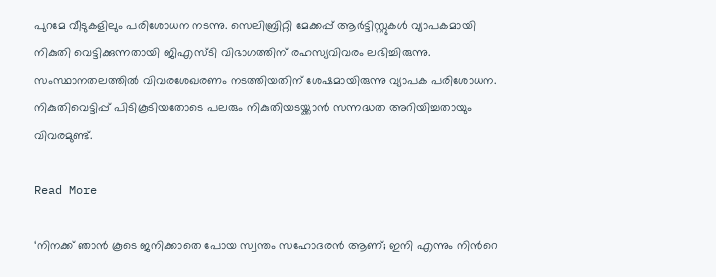പുറമേ വീടുകളിലും പരിശോധന നടന്നു. സെലിബ്രിറ്റി മേക്കപ്പ് ആര്‍ട്ടിസ്റ്റുകള്‍ വ്യാപകമായി നികുതി വെട്ടിക്കുന്നതായി ജിഎസ്ടി വിഭാഗത്തിന് രഹസ്യവിവരം ലഭിച്ചിരുന്നു. സംസ്ഥാനതലത്തില്‍ വിവരശേഖരണം നടത്തിയതിന് ശേഷമായിരുന്നു വ്യാപക പരിശോധന. നികുതിവെട്ടിപ്പ് പിടികൂടിയതോടെ പലരും നികുതിയടയ്ക്കാന്‍ സന്നദ്ധത അറിയിച്ചതായും വിവരമുണ്ട്.

Read More

‘നിനക്ക് ഞാൻ കൂടെ ജനിക്കാതെ പോയ സ്വന്തം സഹോദരൻ ആണ്; ഇനി എന്നും നിന്‍റെ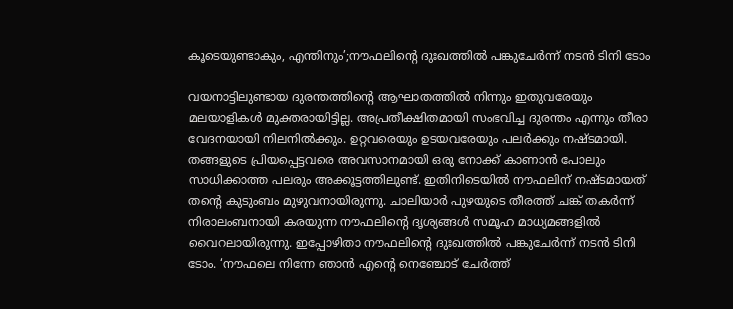കൂടെയുണ്ടാകും, എന്തിനും’;നൗഫലിന്‍റെ ദുഃഖത്തിൽ പങ്കുചേര്‍ന്ന് നടൻ ടിനി ടോം

വയനാട്ടിലുണ്ടായ ദുരന്തത്തിന്‍റെ ആഘാതത്തിൽ നിന്നും ഇതുവരേയും മലയാളികൾ മുക്തരായിട്ടില്ല. അപ്രതീക്ഷിതമായി സംഭവിച്ച ദുരന്തം എന്നും തീരാ വേദനയായി നിലനിൽക്കും. ഉറ്റവരെയും ഉടയവരേയും പലർക്കും നഷ്ടമായി. തങ്ങളുടെ പ്രിയപ്പെട്ടവരെ അവസാനമായി ഒരു നോക്ക് കാണാൻ പോലും സാധിക്കാത്ത പലരും അക്കൂട്ടത്തിലുണ്ട്. ഇതിനിടെയിൽ നൗഫലിന് നഷ്ടമായത് തന്‍റെ കുടുംബം മുഴുവനായിരുന്നു. ചാലിയാർ പുഴയുടെ തീരത്ത് ചങ്ക് തകർന്ന് നിരാലംബനായി കരയുന്ന നൗഫലിന്‍റെ ദൃശ്യങ്ങൾ സമൂഹ മാധ്യമങ്ങളിൽ വൈറലായിരുന്നു. ഇപ്പോഴിതാ നൗഫലിന്‍റെ ദുഃഖത്തിൽ പങ്കുചേര്‍ന്ന് നടൻ ടിനി ടോം. ‘നൗഫലെ നിന്നേ ഞാൻ എന്‍റെ നെഞ്ചോട് ചേർത്ത്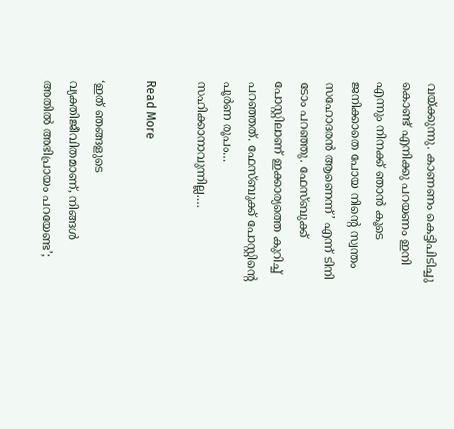വയ്ക്കുന്നു. കാണണം കെട്ടിപിടിച്ചു കൊണ്ട് എനിക്കു പറയണം ഇനി എന്നും നിനക്ക് ഞാൻ കൂടെ ജനിക്കാതെ പോയ നിന്‍റെ സ്വന്തം സഹോദരൻ ആണെന്ന്’ എന്ന് ടിനി ടോം പറഞ്ഞു. ഫേസ്ബുക്ക് പോസ്റ്റിലാണ് ഇക്കാര്യത്തെ കുറിച്ച് പറഞ്ഞത്. ഫേസ്ബുക്ക് പോസ്റ്റിന്‍റെ പൂർണ രൂപം… സഹിക്കാനാവുന്നില്ല.…

Read More

‘ഇത് ഞങ്ങളുടെ വ്യക്തിജീവിതമാണ്, നിങ്ങൾ അതിൽ അഭിപ്രായം പറയേണ്ട’;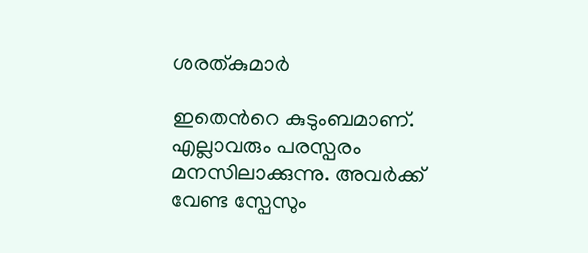ശരത്കുമാർ

ഇതെന്‍റെ കുടുംബമാണ്. എല്ലാവരും പരസ്പരം മനസിലാക്കുന്നു. അവർക്ക് വേണ്ട സ്പേസും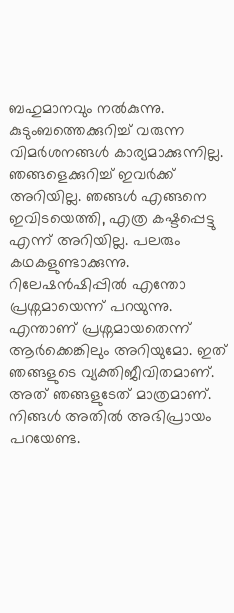ബഹുമാനവും നൽകുന്നു. കുടുംബത്തെക്കുറിച്ച് വരുന്ന വിമർശനങ്ങൾ കാര്യമാക്കുന്നില്ല. ഞങ്ങളെക്കുറിച്ച് ഇവർക്ക് അറിയില്ല. ഞങ്ങൾ എങ്ങനെ ഇവിടയെത്തി, എത്ര കഷ്ടപ്പെട്ടു എന്ന് അറിയില്ല. പലരും കഥകളുണ്ടാക്കുന്നു. റിലേഷൻഷിപ്പിൽ എന്തോ പ്രശ്നമായെന്ന് പറയുന്നു. എന്താണ് പ്രശ്നമായതെന്ന് ആർക്കെങ്കിലും അറിയുമോ. ഇത് ഞങ്ങളുടെ വ്യക്തിജീവിതമാണ്. അത് ഞങ്ങളുടേത് മാത്രമാണ്. നിങ്ങൾ അതിൽ അഭിപ്രായം പറയേണ്ട.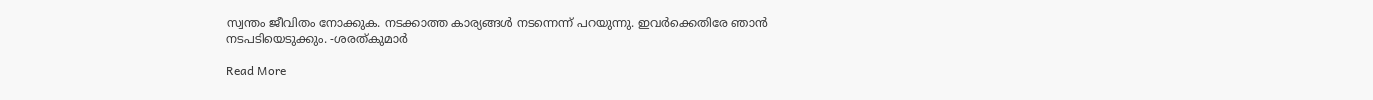സ്വന്തം ജീവിതം നോക്കുക. നടക്കാത്ത കാര്യങ്ങൾ നടന്നെന്ന് പറയുന്നു. ഇവർക്കെതിരേ ഞാൻ നടപടിയെടുക്കും. -ശരത്കുമാർ

Read More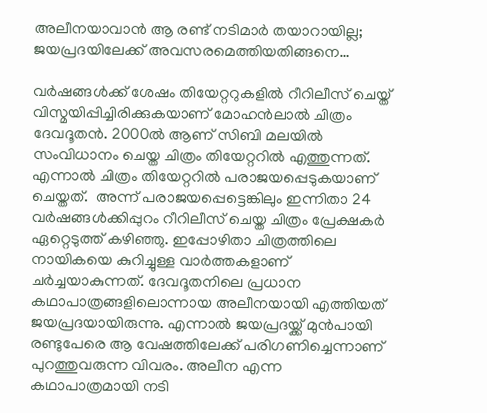അലീനയാവാൻ ആ രണ്ട് നടിമാർ തയാറായില്ല; ജയപ്രദയിലേക്ക് അവസരമെത്തിയതിങ്ങനെ…

വർഷങ്ങൾക്ക് ശേഷം തിയേറ്ററുകളിൽ റീറിലീസ് ചെയ്ത് വിസ്മയിപ്പിച്ചിരിക്കുകയാണ് മോഹൻലാൽ ചിത്രം ദേവദൂതൻ. 2000ൽ ആണ് സിബി മലയിൽ സംവിധാനം ചെയ്ത ചിത്രം തിയേറ്ററിൽ എത്തുന്നത്. എന്നാൽ ചിത്രം തിയേറ്ററിൽ പരാജയപ്പെടുകയാണ് ചെയ്തത്.  അന്ന് പരാജയപ്പെട്ടെങ്കിലും ഇന്നിതാ 24 വർഷങ്ങൾക്കിപ്പുറം റീറിലീസ് ചെയ്ത ചിത്രം പ്രേക്ഷകർ ഏറ്റെടുത്ത് കഴിഞ്ഞു. ഇപ്പോഴിതാ ചിത്രത്തിലെ നായികയെ കുറിച്ചുള്ള വാർത്തകളാണ് ചർച്ചയാകുന്നത്. ദേവദൂതനിലെ പ്രധാന കഥാപാത്രങ്ങളിലൊന്നായ അലീനയായി എത്തിയത് ജയപ്രദയായിരുന്നു. എന്നാൽ ജയപ്രദയ്ക്ക് മുൻപായി രണ്ടുപേരെ ആ വേഷത്തിലേക്ക് പരിഗണിച്ചെന്നാണ് പുറത്തുവരുന്ന വിവരം. അലീന എന്ന കഥാപാത്രമായി നടി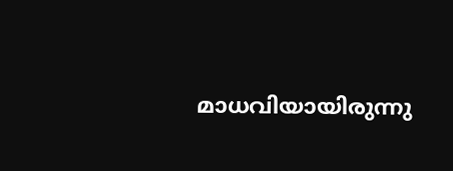മാധവിയായിരുന്നു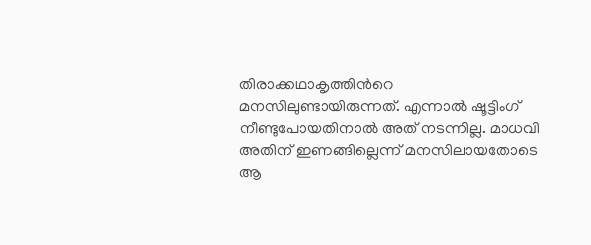തിരാക്കഥാകൃത്തിന്‍റെ മനസിലുണ്ടായിരുന്നത്. എന്നാൽ ഷൂട്ടിംഗ് നീണ്ടുപോയതിനാൽ അത് നടന്നില്ല. മാധവി അതിന് ഇണങ്ങില്ലെന്ന് മനസിലായതോടെ ആ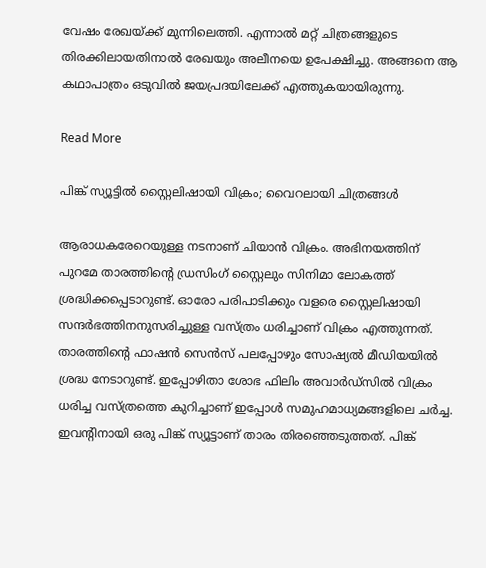വേഷം രേഖയ്ക്ക് മുന്നിലെത്തി. എന്നാൽ മറ്റ് ചിത്രങ്ങളുടെ തിരക്കിലായതിനാൽ രേഖയും അലീനയെ ഉപേക്ഷിച്ചു. അങ്ങനെ ആ കഥാപാത്രം ഒടുവിൽ ജയപ്രദയിലേക്ക് എത്തുക‍യായിരുന്നു.

Read More

പിങ്ക് സ്യൂട്ടിൽ സ്റ്റൈലിഷായി വിക്രം; വൈറലായി ചിത്രങ്ങൾ

ആരാധകരേറെയുള്ള നടനാണ് ചിയാൻ വിക്രം. അഭിനയത്തിന് പുറമേ താരത്തിന്‍റെ ഡ്രസിംഗ് സ്റ്റൈലും സിനിമാ ലോകത്ത് ശ്രദ്ധിക്കപ്പെടാറുണ്ട്. ഓരോ പരിപാടിക്കും വളരെ സ്റ്റൈലിഷായി സന്ദർഭത്തിനനുസരിച്ചുള്ള വസ്ത്രം ധരിച്ചാണ് വിക്രം എത്തുന്നത്. താരത്തിന്‍റെ ഫാഷൻ സെൻസ് പലപ്പോഴും സോഷ്യൽ മീഡിയയിൽ ശ്രദ്ധ നേടാറുണ്ട്. ഇപ്പോഴിതാ ശോഭ ഫിലിം അവാർഡ്‌സിൽ വിക്രം ധരിച്ച വസ്ത്രത്തെ കുറിച്ചാണ് ഇപ്പോൾ സമുഹമാധ്യമങ്ങളിലെ ചർച്ച. ഇവന്‍റിനായി ഒരു പിങ്ക് സ്യൂട്ടാണ് താരം തിരഞ്ഞെടുത്തത്. പിങ്ക്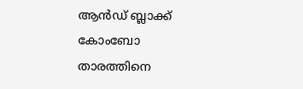ആൻഡ് ബ്ലാക്ക് കോംബോ താരത്തിനെ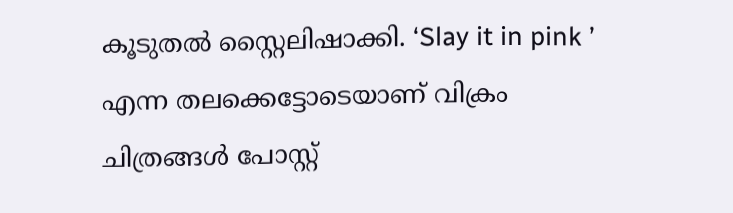കൂടുതൽ സ്റ്റൈലിഷാക്കി. ‘Slay it in pink ’ എന്ന തലക്കെട്ടോടെയാണ് വിക്രം ചിത്രങ്ങൾ പോസ്റ്റ്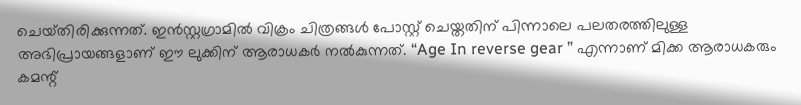ചെയ്‌തിരിക്കുന്നത്‌. ഇൻസ്റ്റഗ്രാമിൽ വിക്രം ചിത്രങ്ങൾ പോസ്റ്റ് ചെയ്തതിന് പിന്നാലെ പലതരത്തിലുള്ള അഭിപ്രായങ്ങളാണ് ഈ ലുക്കിന് ആരാധകർ നൽകുന്നത്. “Age In reverse gear ” എന്നാണ് മിക്ക ആരാധകരും കമന്റ്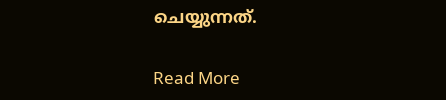ചെയ്യുന്നത്.

Read More